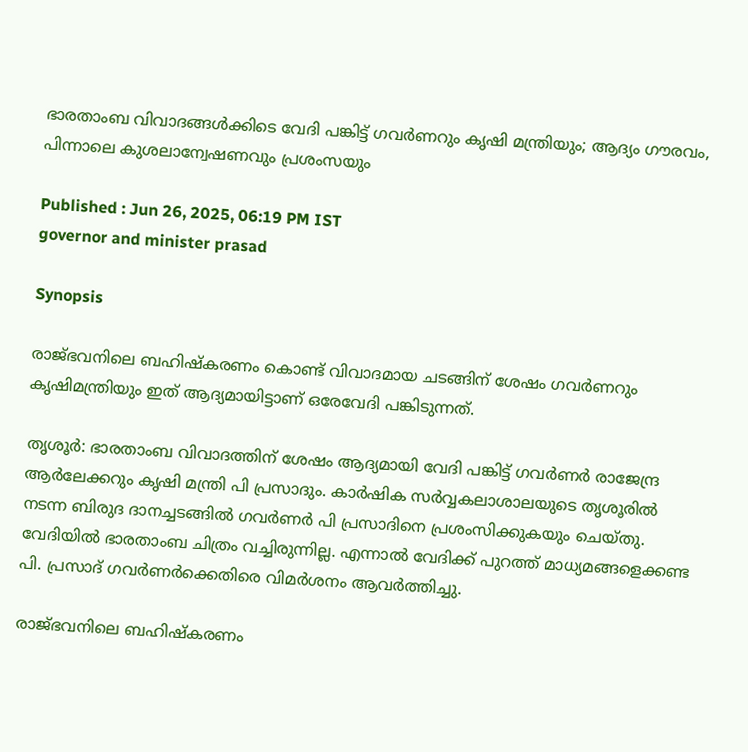ഭാരതാംബ വിവാദങ്ങൾക്കിടെ വേദി പങ്കിട്ട് ഗവർണറും കൃഷി മന്ത്രിയും; ആദ്യം ഗൗരവം, പിന്നാലെ കുശലാന്വേഷണവും പ്രശംസയും

Published : Jun 26, 2025, 06:19 PM IST
governor and minister prasad

Synopsis

രാജ്ഭവനിലെ ബഹിഷ്കരണം കൊണ്ട് വിവാദമായ ചടങ്ങിന് ശേഷം ഗവര്‍ണറും കൃഷിമന്ത്രിയും ഇത് ആദ്യമായിട്ടാണ് ഒരേവേദി പങ്കിടുന്നത്.

തൃശൂര്‍: ഭാരതാംബ വിവാദത്തിന് ശേഷം ആദ്യമായി വേദി പങ്കിട്ട് ഗവര്‍ണര്‍ രാജേന്ദ്ര ആര്‍ലേക്കറും കൃഷി മന്ത്രി പി പ്രസാദും. കാര്‍ഷിക സര്‍വ്വകലാശാലയുടെ തൃശൂരില്‍ നടന്ന ബിരുദ ദാനച്ചടങ്ങില്‍ ഗവര്‍ണര്‍ പി പ്രസാദിനെ പ്രശംസിക്കുകയും ചെയ്തു. വേദിയില്‍ ഭാരതാംബ ചിത്രം വച്ചിരുന്നില്ല. എന്നാല്‍ വേദിക്ക് പുറത്ത് മാധ്യമങ്ങളെക്കണ്ട പി. പ്രസാദ് ഗവര്‍ണര്‍ക്കെതിരെ വിമര്‍ശനം ആവര്‍ത്തിച്ചു.

രാജ്ഭവനിലെ ബഹിഷ്കരണം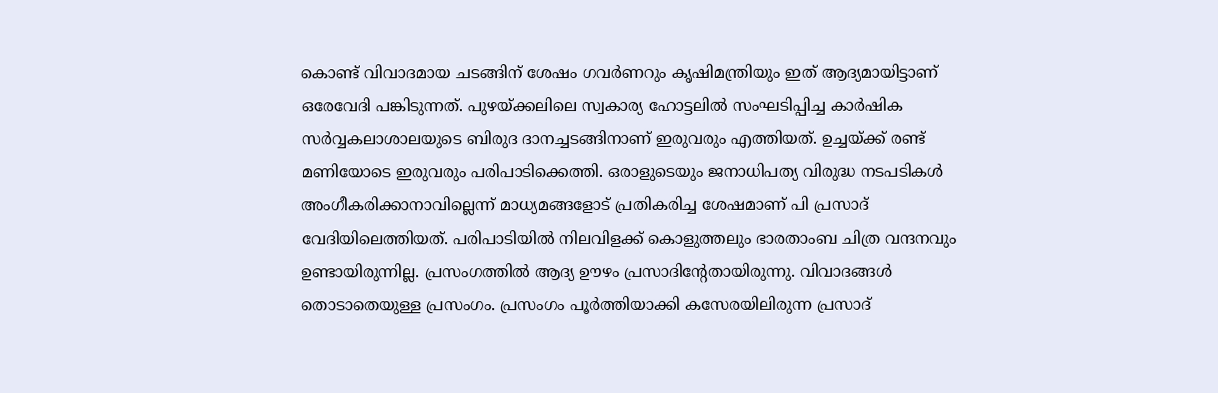കൊണ്ട് വിവാദമായ ചടങ്ങിന് ശേഷം ഗവര്‍ണറും കൃഷിമന്ത്രിയും ഇത് ആദ്യമായിട്ടാണ് ഒരേവേദി പങ്കിടുന്നത്. പുഴയ്ക്കലിലെ സ്വകാര്യ ഹോട്ടലില്‍ സംഘടിപ്പിച്ച കാര്‍ഷിക സര്‍വ്വകലാശാലയുടെ ബിരുദ ദാനച്ചടങ്ങിനാണ് ഇരുവരും എത്തിയത്. ഉച്ചയ്ക്ക് രണ്ട് മണിയോടെ ഇരുവരും പരിപാടിക്കെത്തി. ഒരാളുടെയും ജനാധിപത്യ വിരുദ്ധ നടപടികള്‍ അംഗീകരിക്കാനാവില്ലെന്ന് മാധ്യമങ്ങളോട് പ്രതികരിച്ച ശേഷമാണ് പി പ്രസാദ് വേദിയിലെത്തിയത്. പരിപാടിയില്‍ നിലവിളക്ക് കൊളുത്തലും ഭാരതാംബ ചിത്ര വന്ദനവും ഉണ്ടായിരുന്നില്ല. പ്രസംഗത്തില്‍ ആദ്യ ഊഴം പ്രസാദിന്‍റേതായിരുന്നു. വിവാദങ്ങള്‍ തൊടാതെയുള്ള പ്രസംഗം. പ്രസംഗം പൂര്‍ത്തിയാക്കി കസേരയിലിരുന്ന പ്രസാദ്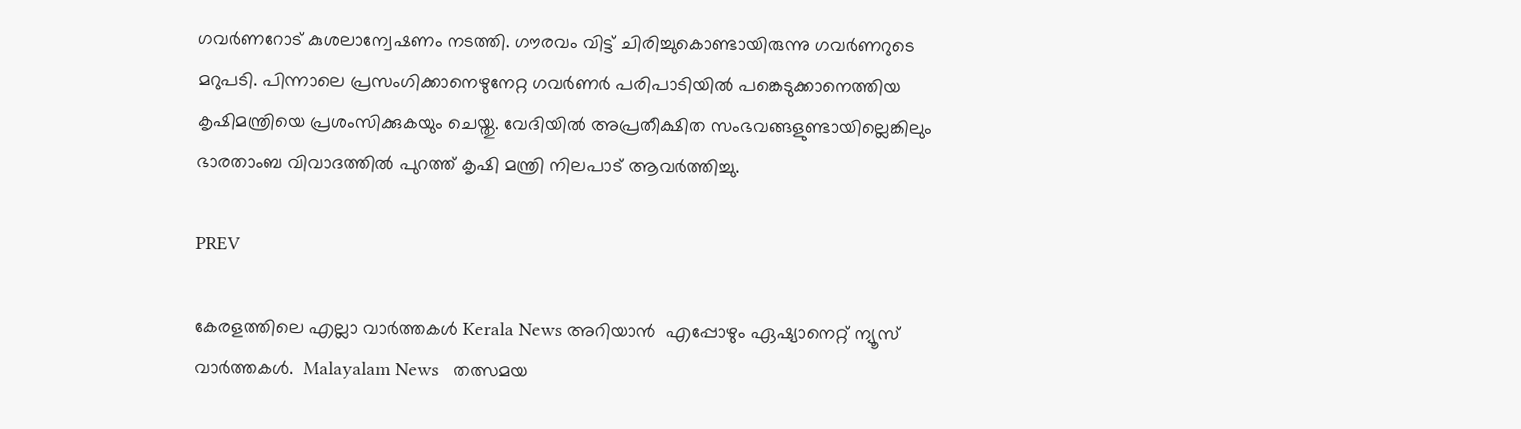ഗവര്‍ണറോട് കുശലാന്വേഷണം നടത്തി. ഗൗരവം വിട്ട് ചിരിച്ചുകൊണ്ടായിരുന്നു ഗവര്‍ണറുടെ മറുപടി. പിന്നാലെ പ്രസംഗിക്കാനെഴുനേറ്റ ഗവര്‍ണര്‍ പരിപാടിയില്‍ പങ്കെടുക്കാനെത്തിയ കൃഷിമന്ത്രിയെ പ്രശംസിക്കുകയും ചെയ്തു. വേദിയില്‍ അപ്രതീക്ഷിത സംഭവങ്ങളുണ്ടായില്ലെങ്കിലും ഭാരതാംബ വിവാദത്തില്‍ പുറത്ത് കൃഷി മന്ത്രി നിലപാട് ആവര്‍ത്തിച്ചു.

PREV

കേരളത്തിലെ എല്ലാ വാർത്തകൾ Kerala News അറിയാൻ  എപ്പോഴും ഏഷ്യാനെറ്റ് ന്യൂസ് വാർത്തകൾ.  Malayalam News   തത്സമയ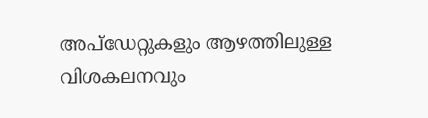അപ്‌ഡേറ്റുകളും ആഴത്തിലുള്ള വിശകലനവും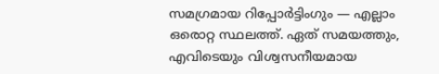സമഗ്രമായ റിപ്പോർട്ടിംഗും — എല്ലാം ഒരൊറ്റ സ്ഥലത്ത്. ഏത് സമയത്തും, എവിടെയും വിശ്വസനീയമായ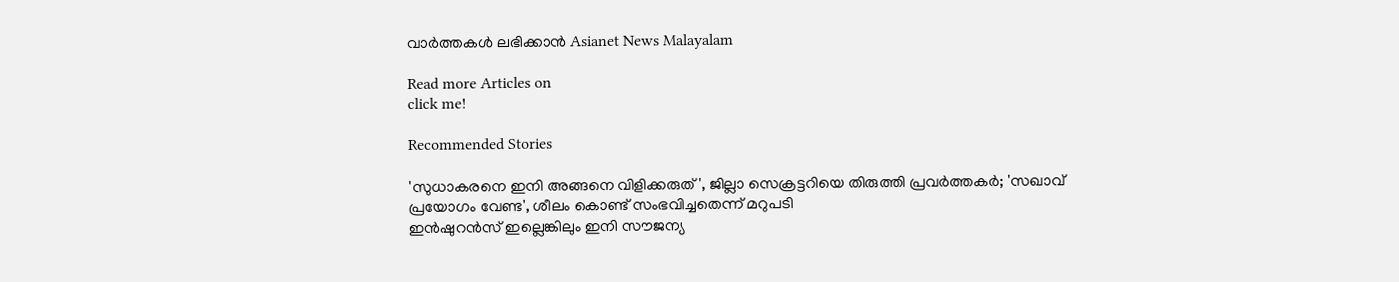വാർത്തകൾ ലഭിക്കാൻ Asianet News Malayalam

Read more Articles on
click me!

Recommended Stories

'സുധാകരനെ ഇനി അങ്ങനെ വിളിക്കരുത്', ജില്ലാ സെക്രട്ടറിയെ തിരുത്തി പ്രവർത്തകർ; 'സഖാവ് പ്രയോഗം വേണ്ട', ശീലം കൊണ്ട് സംഭവിച്ചതെന്ന് മറുപടി
ഇന്‍ഷുറന്‍സ് ഇല്ലെങ്കിലും ഇനി സൗജന്യ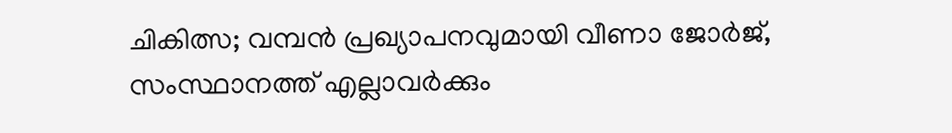ചികിത്സ; വമ്പൻ പ്രഖ്യാപനവുമായി വീണാ ജോർജ്, സംസ്ഥാനത്ത് എല്ലാവർക്കും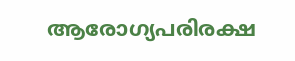ആരോഗ്യപരിരക്ഷ